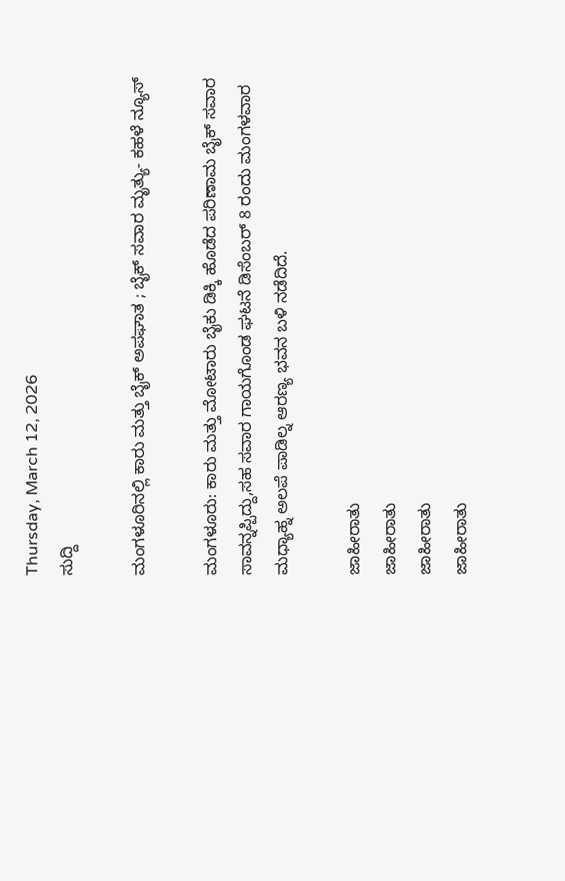Thursday, March 12, 2026
ಸುದ್ದಿ

ಮಂಗಳೂರಿನಲ್ಲಿ ಕಾರು ಮತ್ತು ಬೈಕ್ ಅಪಘಾತ ; ಬೈಕ್ ಸವಾರ ಮೃತ್ಯು- ಕಹಳೆ ನ್ಯೂಸ್

ಮಂಗಳೂರು: ಕಾರು ಮತ್ತು ಮೋಟಾರು ಬೈಕು ಡಿಕ್ಕಿ ಹೊಡೆದ ಪರಿಣಾಮ ಬೈಕ್ ಸವಾರ ಸಾವನ್ನಪ್ಪಿದ್ದು,ಸಹ ಸವಾರ ಗಾಯಗೊಂಡ ಘಟನೆ ಡಿಸೆಂಬರ್ 8 ರಂದು ಮಂಗಳವಾರ ಮಧ್ಯಾಹ್ನ ಅಲಪೆ ಪಾಡಿಲ್ನ ಆರಣ್ಯ ಭವನ ಬಳಿ ನಡೆದಿದೆ.

ಜಾಹೀರಾತು
ಜಾಹೀರಾತು
ಜಾಹೀರಾತು
ಜಾಹೀರಾತು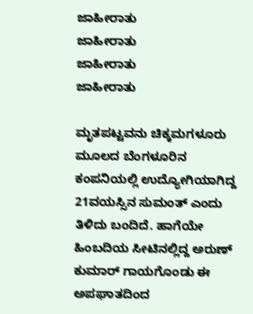ಜಾಹೀರಾತು
ಜಾಹೀರಾತು
ಜಾಹೀರಾತು
ಜಾಹೀರಾತು

ಮೃತಪಟ್ಟವನು ಚಿಕ್ಕಮಗಳೂರು ಮೂಲದ ಬೆಂಗಳೂರಿನ ಕಂಪನಿಯಲ್ಲಿ ಉದ್ಯೋಗಿಯಾಗಿದ್ದ 21ವಯಸ್ಸಿನ ಸುಮಂತ್ ಎಂದು ತಿಳಿದು ಬಂದಿದೆ. ಹಾಗೆಯೇ ಹಿಂಬದಿಯ ಸೀಟಿನಲ್ಲಿದ್ದ ಅರುಣ್ ಕುಮಾರ್ ಗಾಯಗೊಂಡು ಈ ಅಪಘಾತದಿಂದ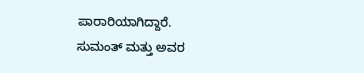ಪಾರಾರಿಯಾಗಿದ್ದಾರೆ.
ಸುಮಂತ್ ಮತ್ತು ಅವರ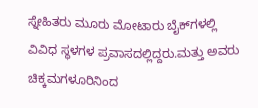ಸ್ನೇಹಿತರು ಮೂರು ಮೋಟಾರು ಬೈಕ್‌ಗಳಲ್ಲಿ ವಿವಿಧ ಸ್ಥಳಗಳ ಪ್ರವಾಸದಲ್ಲಿದ್ದರು.ಮತ್ತು ಅವರು ಚಿಕ್ಕಮಗಳೂರಿನಿಂದ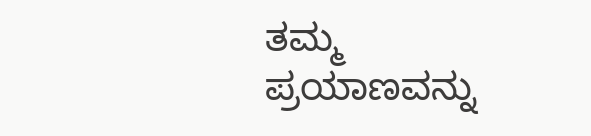ತಮ್ಮ ಪ್ರಯಾಣವನ್ನು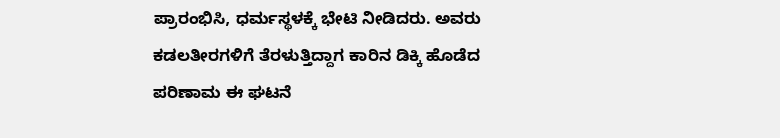ಪ್ರಾರಂಭಿಸಿ, ಧರ್ಮಸ್ಥಳಕ್ಕೆ ಭೇಟಿ ನೀಡಿದರು. ಅವರು ಕಡಲತೀರಗಳಿಗೆ ತೆರಳುತ್ತಿದ್ದಾಗ ಕಾರಿನ ಡಿಕ್ಕಿ ಹೊಡೆದ ಪರಿಣಾಮ ಈ ಘಟನೆ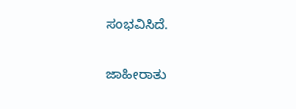ಸಂಭವಿಸಿದೆ.

ಜಾಹೀರಾತು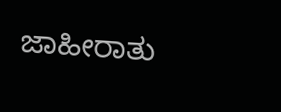ಜಾಹೀರಾತು